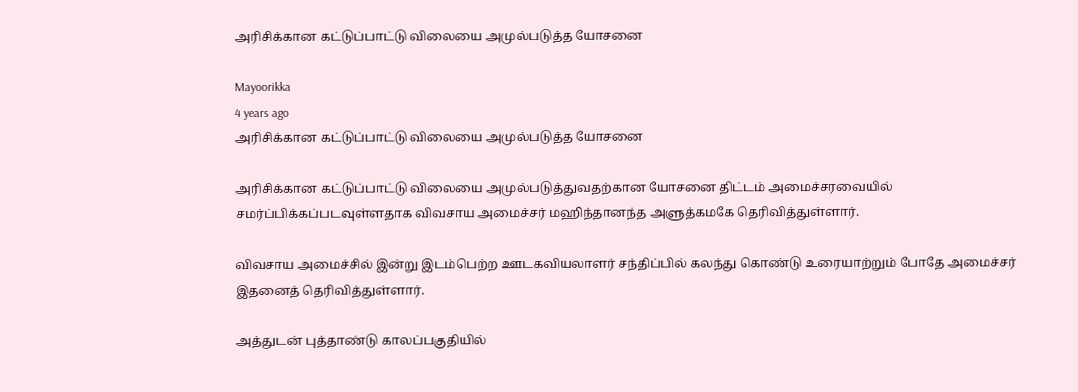அரிசிக்கான கட்டுப்பாட்டு விலையை அமுல்படுத்த யோசனை

Mayoorikka
4 years ago
அரிசிக்கான கட்டுப்பாட்டு விலையை அமுல்படுத்த யோசனை

அரிசிக்கான கட்டுப்பாட்டு விலையை அமுல்படுத்துவதற்கான யோசனை திட்டம் அமைச்சரவையில் சமர்ப்பிக்கப்படவுள்ளதாக விவசாய அமைச்சர் மஹிந்தானந்த அளுத்கமகே தெரிவித்துள்ளார்.

விவசாய அமைச்சில் இன்று இடம்பெற்ற ஊடகவியலாளர் சந்திப்பில் கலந்து கொண்டு உரையாற்றும் போதே அமைச்சர் இதனைத் தெரிவித்துள்ளார்.

அத்துடன் புத்தாண்டு காலப்பகுதியில்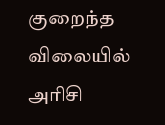குறைந்த விலையில் அரிசி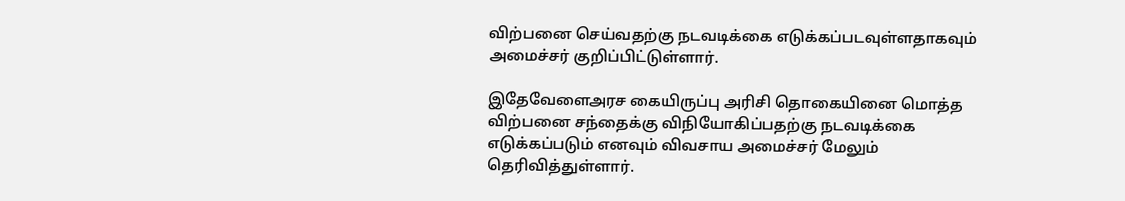விற்பனை செய்வதற்கு நடவடிக்கை எடுக்கப்படவுள்ளதாகவும் அமைச்சர் குறிப்பிட்டுள்ளார்.

இதேவேளைஅரச கையிருப்பு அரிசி தொகையினை மொத்த விற்பனை சந்தைக்கு விநியோகிப்பதற்கு நடவடிக்கை எடுக்கப்படும் எனவும் விவசாய அமைச்சர் மேலும் தெரிவித்துள்ளார்.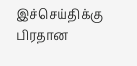இச்செய்திக்கு பிரதான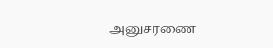அனுசரணை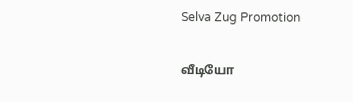Selva Zug Promotion

வீடியோ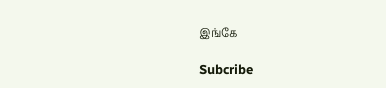இங்கே

Subcribe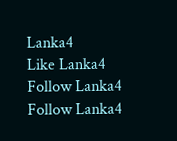Lanka4
Like Lanka4
Follow Lanka4
Follow Lanka4